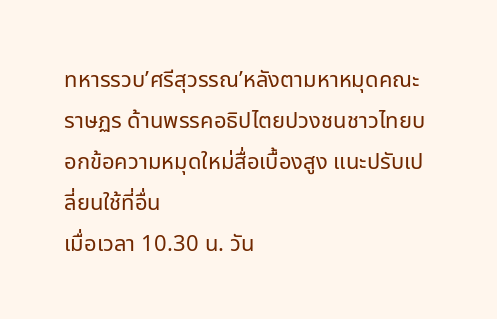ทหารรวบ’ศรีสุวรรณ’หลังตามหาหมุดคณะราษฏร ด้านพรรคอธิปไตยปวงชนชาวไทยบอกข้อความหมุดใหม่สื่อเบื้องสูง แนะปรับเปลี่ยนใช้ที่อื่น
เมื่อเวลา 10.30 น. วัน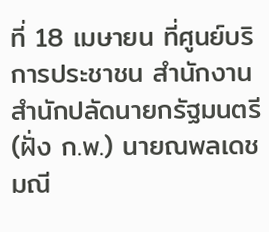ที่ 18 เมษายน ที่ศูนย์บริการประชาชน สำนักงานสำนักปลัดนายกรัฐมนตรี (ฝั่ง ก.พ.) นายณพลเดช มณี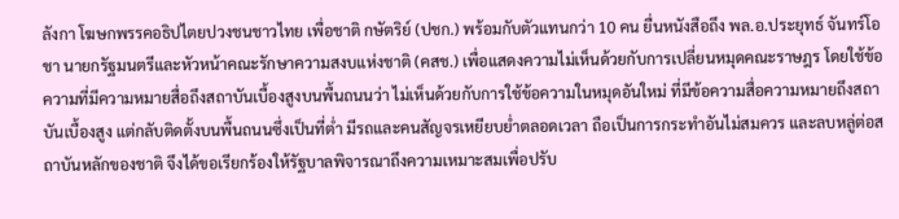ลังกา โฆษกพรรคอธิปไตยปวงชนชาวไทย เพื่อชาติ กษัตริย์ (ปชก.) พร้อมกับตัวแทนกว่า 10 คน ยื่นหนังสือถึง พล.อ.ประยุทธ์ จันทร์โอชา นายกรัฐมนตรีและหัวหน้าคณะรักษาความสงบแห่งชาติ (คสช.) เพื่อแสดงความไม่เห็นด้วยกับการเปลี่ยนหมุดคณะราษฎร โดยใช้ข้อความที่มีความหมายสื่อถึงสถาบันเบื้องสูงบนพื้นถนนว่า ไม่เห็นด้วยกับการใช้ข้อความในหมุดอันใหม่ ที่มีข้อความสื่อความหมายถึงสถาบันเบื้องสูง แต่กลับติดตั้งบนพื้นถนนซึ่งเป็นที่ต่ำ มีรถและคนสัญจรเหยียบย่ำตลอดเวลา ถือเป็นการกระทำอันไม่สมควร และลบหลู่ต่อสถาบันหลักของชาติ จึงได้ขอเรียกร้องให้รัฐบาลพิจารณาถึงความเหมาะสมเพื่อปรับ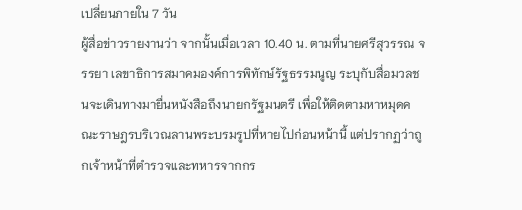เปลี่ยนภายใน 7 วัน
ผู้สื่อข่าวรายงานว่า จากนั้นเมื่อเวลา 10.40 น. ตามที่นายศรีสุวรรณ จรรยา เลขาธิการสมาคมองค์การพิทักษ์รัฐธรรมนูญ ระบุกับสื่อมวลชนจะเดินทางมายื่นหนังสือถึงนายกรัฐมนตรี เพื่อให้ติดตามหาหมุดคณะราษฎรบริเวณลานพระบรมรูปที่หายไปก่อนหน้านี้ แต่ปรากฏว่าถูกเจ้าหน้าที่ตำรวจและทหารจากกร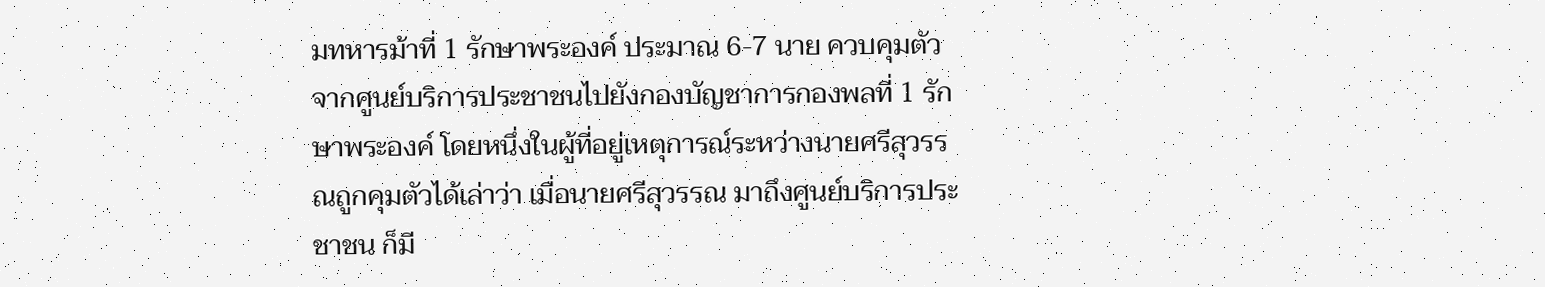มทหารม้าที่ 1 รักษาพระองค์ ประมาณ 6-7 นาย ควบคุมตัวจากศูนย์บริการประชาชนไปยังกองบัญชาการกองพลที่ 1 รักษาพระองค์ โดยหนึ่งในผู้ที่อยู่เหตุการณ์ระหว่างนายศรีสุวรรณถูกคุมตัวได้เล่าว่า เมื่อนายศรีสุวรรณ มาถึงศูนย์บริการประชาชน ก็มี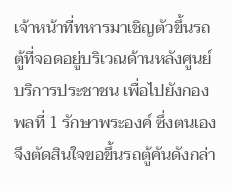เจ้าหน้าที่ทหารมาเชิญตัวขึ้นรถตู้ที่จอดอยู่บริเวณด้านหลังศูนย์บริการประชาชน เพื่อไปยังกองพลที่ 1 รักษาพระองค์ ซึ่งตนเองจึงตัดสินใจขอขึ้นรถตู้คันดังกล่า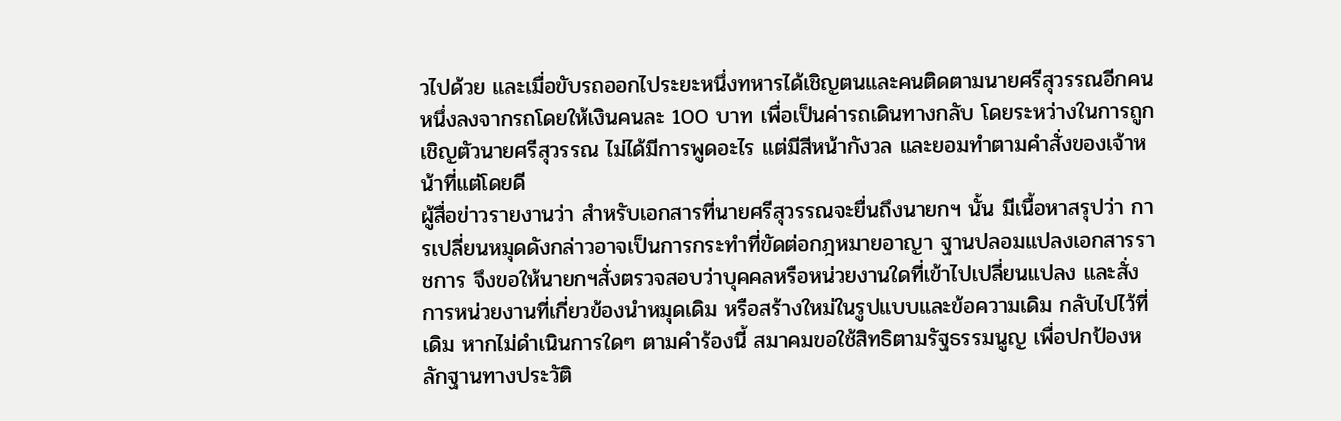วไปด้วย และเมื่อขับรถออกไประยะหนึ่งทหารได้เชิญตนและคนติดตามนายศรีสุวรรณอีกคนหนึ่งลงจากรถโดยให้เงินคนละ 100 บาท เพื่อเป็นค่ารถเดินทางกลับ โดยระหว่างในการถูกเชิญตัวนายศรีสุวรรณ ไม่ได้มีการพูดอะไร แต่มีสีหน้ากังวล และยอมทำตามคำสั่งของเจ้าหน้าที่แต่โดยดี
ผู้สื่อข่าวรายงานว่า สำหรับเอกสารที่นายศรีสุวรรณจะยื่นถึงนายกฯ นั้น มีเนื้อหาสรุปว่า การเปลี่ยนหมุดดังกล่าวอาจเป็นการกระทำที่ขัดต่อกฎหมายอาญา ฐานปลอมแปลงเอกสารราชการ จึงขอให้นายกฯสั่งตรวจสอบว่าบุคคลหรือหน่วยงานใดที่เข้าไปเปลี่ยนแปลง และสั่งการหน่วยงานที่เกี่ยวข้องนำหมุดเดิม หรือสร้างใหม่ในรูปแบบและข้อความเดิม กลับไปไว้ที่เดิม หากไม่ดำเนินการใดๆ ตามคำร้องนี้ สมาคมขอใช้สิทธิตามรัฐธรรมนูญ เพื่อปกป้องหลักฐานทางประวัติ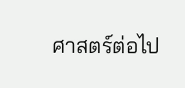ศาสตร์ต่อไป